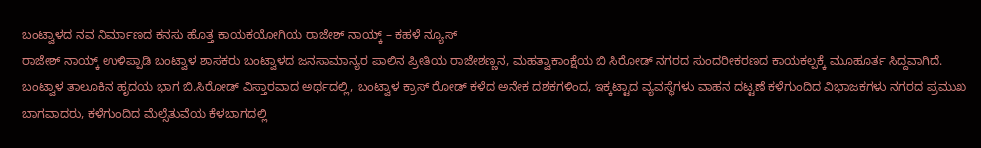ಬಂಟ್ವಾಳದ ನವ ನಿರ್ಮಾಣದ ಕನಸು ಹೊತ್ತ ಕಾಯಕಯೋಗಿಯ ರಾಜೇಶ್ ನಾಯ್ಕ್ – ಕಹಳೆ ನ್ಯೂಸ್
ರಾಜೇಶ್ ನಾಯ್ಕ್ ಉಳಿಪ್ಪಾಡಿ ಬಂಟ್ವಾಳ ಶಾಸಕರು ಬಂಟ್ವಾಳದ ಜನಸಾಮಾನ್ಯರ ಪಾಲಿನ ಪ್ರೀತಿಯ ರಾಜೇಶಣ್ಣನ, ಮಹತ್ವಾಕಾಂಕ್ಷೆಯ ಬಿ ಸಿರೋಡ್ ನಗರದ ಸುಂದರೀಕರಣದ ಕಾಯಕಲ್ಪಕ್ಕೆ ಮೂಹೂರ್ತ ಸಿದ್ದವಾಗಿದೆ. ಬಂಟ್ವಾಳ ತಾಲೂಕಿನ ಹೃದಯ ಭಾಗ ಬಿ.ಸಿರೋಡ್ ವಿಸ್ತಾರವಾದ ಅರ್ಥದಲ್ಲಿ, ಬಂಟ್ವಾಳ ಕ್ರಾಸ್ ರೋಡ್ ಕಳೆದ ಅನೇಕ ದಶಕಗಳಿಂದ, ಇಕ್ಕಟ್ಟಾದ ವ್ಯವಸ್ಥೆಗಳು ವಾಹನ ದಟ್ಟಣೆ ಕಳೆಗುಂದಿದ ವಿಭಾಜಕಗಳು ನಗರದ ಪ್ರಮುಖ ಬಾಗವಾದರು, ಕಳೆಗುಂದಿದ ಮೆಲ್ಸೆತುವೆಯ ಕೆಳಬಾಗದಲ್ಲಿ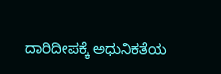ದಾರಿದೀಪಕ್ಕೆ ಅಧುನಿಕತೆಯ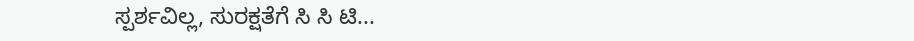ಸ್ಪರ್ಶವಿಲ್ಲ, ಸುರಕ್ಷತೆಗೆ ಸಿ ಸಿ ಟಿ...